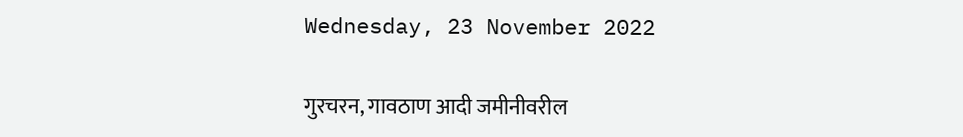Wednesday, 23 November 2022

गुरचरन, गावठाण आदी जमीनीवरील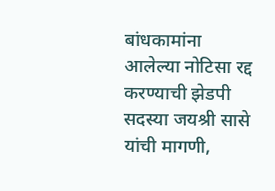बांधकामांना आलेल्या नोटिसा रद्द करण्याची झेडपी सदस्या जयश्री सासे यांची मागणी,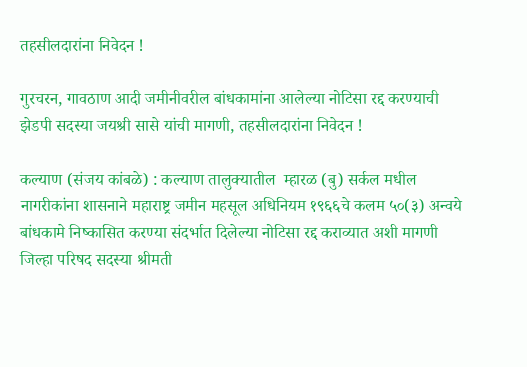तहसीलदारांना निवेदन‌ !

गुरचरन, गावठाण आदी जमीनीवरील बांधकामांना आलेल्या नोटिसा रद्द करण्याची झेडपी सदस्या जयश्री सासे यांची मागणी, तहसीलदारांना निवेदन‌ !

कल्याण (संजय कांबळे) : कल्याण तालुक्यातील  म्हारळ (बु) सर्कल मधील नागरीकांना शासनाने महाराष्ट्र जमीन महसूल अधिनियम १९६६चे कलम ५०(३) अन्वये बांधकामे निष्कासित करण्या संदर्भात दिलेल्या नोटिसा रद्द कराव्यात अशी मागणी जिल्हा परिषद सदस्या श्रीमती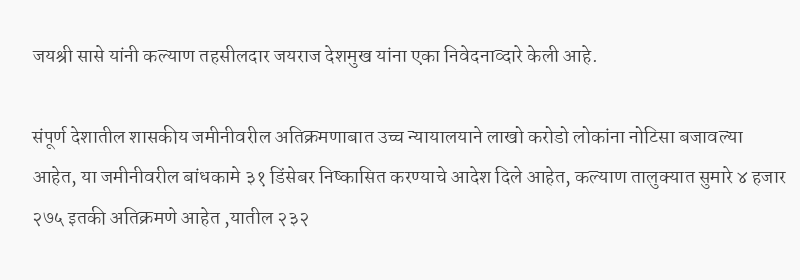जयश्री सासे यांनी कल्याण तहसीलदार जयराज देशमुख यांना एका निवेदनाव्दारे केली आहे.

संपूर्ण देशातील शासकीय जमीनीवरील अतिक्रमणाबात उच्च न्यायालयाने लाखो करोडो लोकांना नोटिसा बजावल्या आहेत, या जमीनीवरील बांधकामे ३१ डिंसेबर निष्कासित करण्याचे आदेश दिले आहेत, कल्याण तालुक्यात सुमारे ४ हजार २७५ इतकी अतिक्रमणे आहेत ,यातील २३२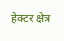हेक्टर क्षेत्र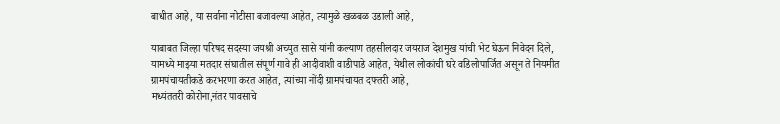बाधीत आहे, या सर्वाना नोटीसा बजावल्या आहेत, त्यामुळे खळबळ उडाली आहे,

याबाबत जिल्हा परिषद सदस्या जयश्री अच्युत सासे यांनी कल्याण तहसीलदार जयराज देशमुख यांची भेट घेऊन निवेदन दिले, यामध्ये माझ्या मतदार संघातील संपूर्ण गावे ही आदीवाशी वाडीपाडे आहेत, येथील लोकांची घरे वडिलोपार्जित असून ते नियमीत ग्रामपंचायतीकडे करभरणा करत आहेत, त्यांच्या नोंदी ग्रामपंचायत दफ्तरी आहे,
मध्यंततरी कोरोना,नंतर पावसाचे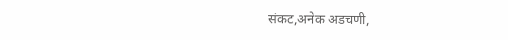संकट,अनेक अडचणी,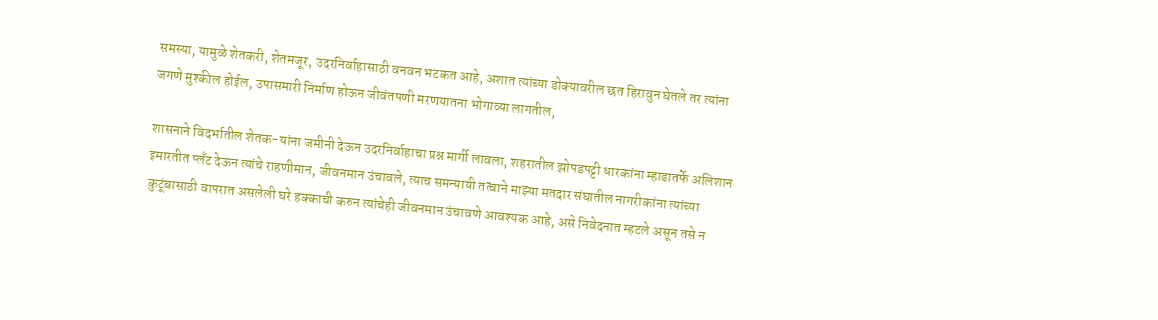समस्या, यामुळे शेतकरी, शेतमजूर, उदरनिर्वाहासाठी वनवन भटकत आहे, अशात त्यांच्या डोक्यावरील छत हिरावुन घेतले तर त्यांना जगणे मुश्कील होईल, उपासमारी निर्माण होऊन जीवंतपणी मरणयातना भोगाव्या लागतील,

शासनाने विदर्भातील शेतक-यांना जमीनी देऊन उदरनिर्वाहाचा प्रश्न मार्गी लावला, शहरातील झोपडपट्टी धारकांना म्हाडातर्फे अलिशान इमारतीत प्लँट देऊन त्यांचे राहणीमान, जीवनमान उंचावले, त्याच समन्यायी तत्वाने माझ्या मतदार संघातील नागरीकांना त्यांच्या कुटूंबासाठी वापरात असलेली घरे हक्काची करुन त्यांचेही जीवनमान उंचावणे आवश्यक आहे, असे निवेदनात म्हटले असून तसे न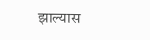झाल्यास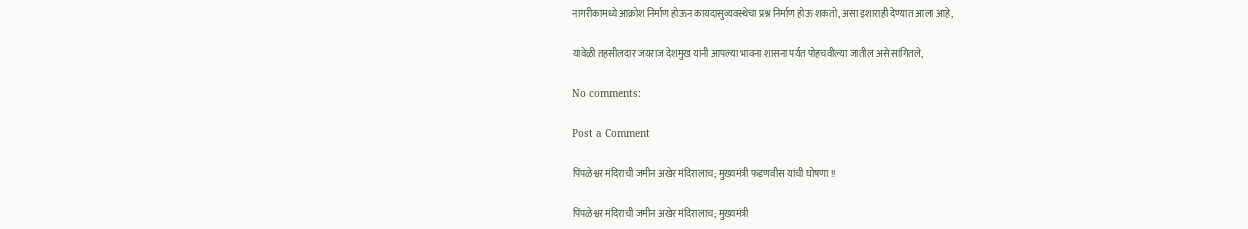नागरीकामध्ये आक्रोश निर्माण होऊन कायदासुव्यवस्थेचा प्रश्न निर्माण होऊ शकतो, असा इशाराही देण्यात आला आहे,

यावेळी तहसीलदार जयराज देशमुख यांनी आपल्या भावना शासना पर्यत पोहचवील्या जातील असे सांगितले,

No comments:

Post a Comment

पिंपळेश्वर मंदिराची जमीन अखेर मंदिरालाच; मुख्यमंत्री फडणवीस यांची घोषणा !!

पिंपळेश्वर मंदिराची जमीन अखेर मंदिरालाच; मुख्यमंत्री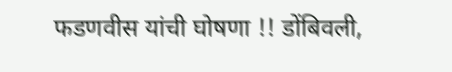फडणवीस यांची घोषणा !! डोंबिवली,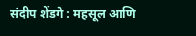संदीप शेंडगे : महसूल आणि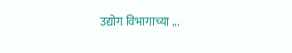उद्योग विभागाच्या ...